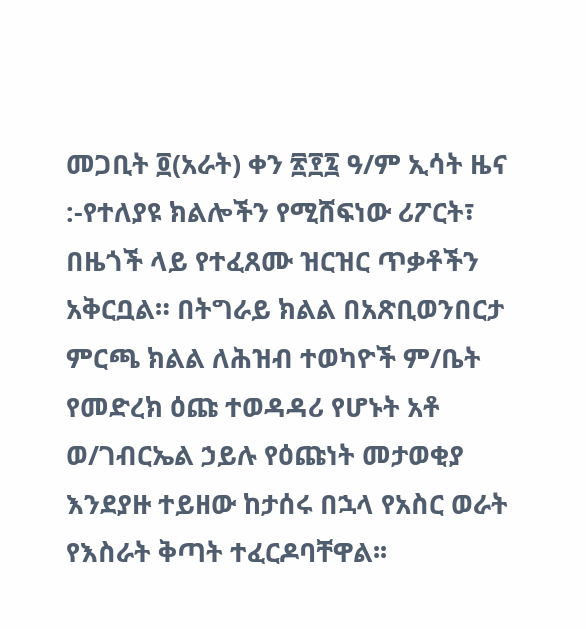መጋቢት ፬(አራት) ቀን ፳፻፯ ዓ/ም ኢሳት ዜና :-የተለያዩ ክልሎችን የሚሸፍነው ሪፖርት፣ በዜጎች ላይ የተፈጸሙ ዝርዝር ጥቃቶችን አቅርቧል። በትግራይ ክልል በአጽቢወንበርታ ምርጫ ክልል ለሕዝብ ተወካዮች ም/ቤት የመድረክ ዕጩ ተወዳዳሪ የሆኑት አቶ ወ/ገብርኤል ኃይሉ የዕጩነት መታወቂያ እንደያዙ ተይዘው ከታሰሩ በኋላ የአስር ወራት የእስራት ቅጣት ተፈርዶባቸዋል፡፡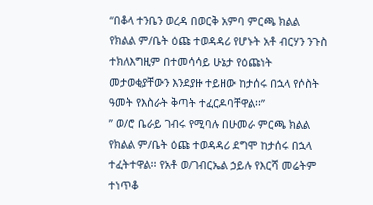“በቆላ ተንቤን ወረዳ በወርቅ አምባ ምርጫ ክልል የክልል ም/ቤት ዕጩ ተወዳዳሪ የሆኑት አቶ ብርሃን ንጉስ ተክለእግዚም በተመሳሳይ ሁኔታ የዕጩነት መታወቂያቸውን እንደያዙ ተይዘው ከታሰሩ በኋላ የሶስት ዓመት የእስራት ቅጣት ተፈርዶባቸዋል፡፡”
” ወ/ሮ ቤራይ ገብሩ የሚባሉ በሁመራ ምርጫ ክልል የክልል ም/ቤት ዕጩ ተወዳዳሪ ደግሞ ከታሰሩ በኋላ ተፈትተዋል፡፡ የአቶ ወ/ገብርኤል ኃይሉ የእርሻ መሬትም ተነጥቆ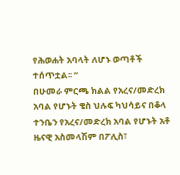የሕወሐት አባላት ለሆኑ ወጣቶች ተሰጥቷል፡፡ “
በሁመራ ምርጫ ክልል የአረና/መድረክ አባል የሆኑት ቄስ ህሉፍ ካህሳይና በቆላ ተንቤን የአረና/መድረክ አባል የሆኑት አቶ ዜናዊ አስመላሽም በፖሊስ፣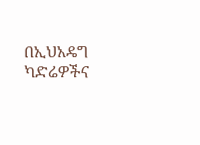በኢህአዴግ ካድሬዎችና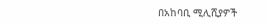በአከባቢ ሚሊሺያዎች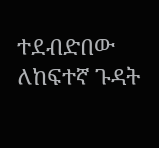ተደብድበው ለከፍተኛ ጉዳት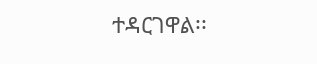ተዳርገዋል፡፡